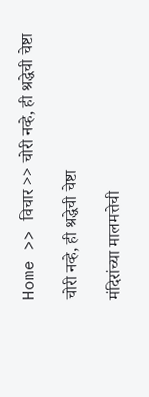Home >> विचार >> चोरी नव्हे, ही श्रद्धेची चेष्टा

चोरी नव्हे, ही श्रद्धेची चेष्टा

मंदिरांच्या मालमत्तेची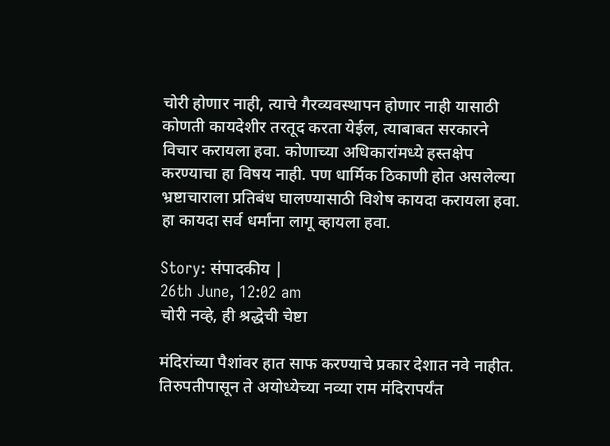चोरी होणार नाही, त्याचे गैरव्यवस्थापन होणार नाही यासाठी कोणती कायदेशीर तरतूद करता येईल, त्याबाबत सरकारने विचार करायला हवा. कोणाच्या अधिकारांमध्ये हस्तक्षेप करण्याचा हा विषय नाही. पण धार्मिक ठिकाणी होत असलेल्या भ्रष्टाचाराला प्रतिबंध घालण्यासाठी विशेष कायदा करायला हवा. हा कायदा सर्व धर्मांना लागू व्हायला हवा.

Story: संपादकीय |
26th June, 12:02 am
चोरी नव्हे, ही श्रद्धेची चेष्टा

मंदिरांच्या पैशांवर हात साफ करण्याचे प्रकार देशात नवे नाहीत. तिरुपतीपासून ते अयोध्येच्या नव्या राम मंदिरापर्यंत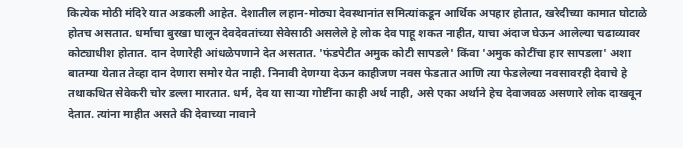कित्येक मोठी मंदिरे यात अडकली आहेत. देशातील लहान-मोठ्या देवस्थानांत समित्यांकडून आर्थिक अपहार होतात, खरेदीच्या कामात घोटाळे होतच असतात. धर्माचा बुरखा घालून देवदेवतांच्या सेवेसाठी असलेले हे लोक देव पाहू शकत नाहीत, याचा अंदाज घेऊन आलेल्या चढाव्यावर कोट्याधीश होतात. दान देणारेही आंधळेपणाने देत असतात. 'फंडपेटीत अमुक कोटी सापडले' किंवा 'अमुक कोटींचा हार सापडला' अशा बातम्या येतात तेव्हा दान देणारा समोर येत नाही. निनावी देणग्या देऊन काहीजण नवस फेडतात आणि त्या फेडलेल्या नवसावरही देवाचे हे तथाकथित सेवेकरी चोर डल्ला मारतात. धर्म, देव या साऱ्या गोष्टींना काही अर्थ नाही, असे एका अर्थाने हेच देवाजवळ असणारे लोक दाखवून देतात. त्यांना माहीत असते की देवाच्या नावाने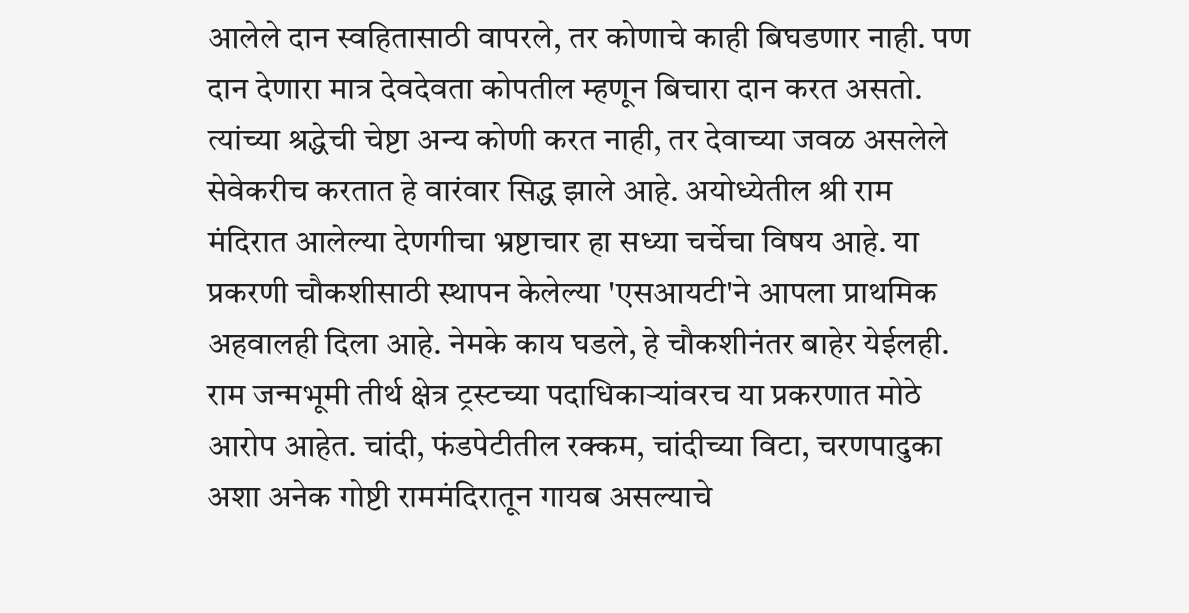आलेले दान स्वहितासाठी वापरले, तर कोणाचे काही बिघडणार नाही. पण दान देणारा मात्र देवदेवता कोपतील म्हणून बिचारा दान करत असतो. त्यांच्या श्रद्धेची चेष्टा अन्य कोणी करत नाही, तर देवाच्या जवळ असलेले सेवेकरीच करतात हे वारंवार सिद्ध झाले आहे. अयोध्येतील श्री राम मंदिरात आलेल्या देणगीचा भ्रष्टाचार हा सध्या चर्चेचा विषय आहे. या प्रकरणी चौकशीसाठी स्थापन केलेल्या 'एसआयटी'ने आपला प्राथमिक अहवालही दिला आहे. नेमके काय घडले, हे चौकशीनंतर बाहेर येईलही. राम जन्मभूमी तीर्थ क्षेत्र ट्रस्टच्या पदाधिकाऱ्यांवरच या प्रकरणात मोठे आरोप आहेत. चांदी, फंडपेटीतील रक्कम, चांदीच्या विटा, चरणपादुका अशा अनेक गोष्टी राममंदिरातून गायब असल्याचे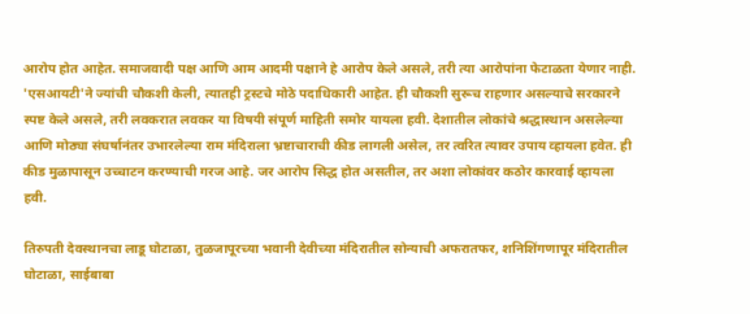आरोप होत आहेत. समाजवादी पक्ष आणि आम आदमी पक्षाने हे आरोप केले असले, तरी त्या आरोपांना फेटाळता येणार नाही. 'एसआयटी'ने ज्यांची चौकशी केली, त्यातही ट्रस्टचे मोठे पदाधिकारी आहेत. ही चौकशी सुरूच राहणार असल्याचे सरकारने स्पष्ट केले असले, तरी लवकरात लवकर या विषयी संपूर्ण माहिती समोर यायला हवी. देशातील लोकांचे श्रद्धास्थान असलेल्या आणि मोठ्या संघर्षानंतर उभारलेल्या राम मंदिराला भ्रष्टाचाराची कीड लागली असेल, तर त्वरित त्यावर उपाय व्हायला हवेत. ही कीड मुळापासून उच्चाटन करण्याची गरज आहे. जर आरोप सिद्ध होत असतील, तर अशा लोकांवर कठोर कारवाई व्हायला हवी.

तिरुपती देवस्थानचा लाडू घोटाळा, तुळजापूरच्या भवानी देवीच्या मंदिरातील सोन्याची अफरातफर, शनिशिंगणापूर मंदिरातील घोटाळा, साईबाबा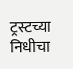ट्रस्टच्या निधीचा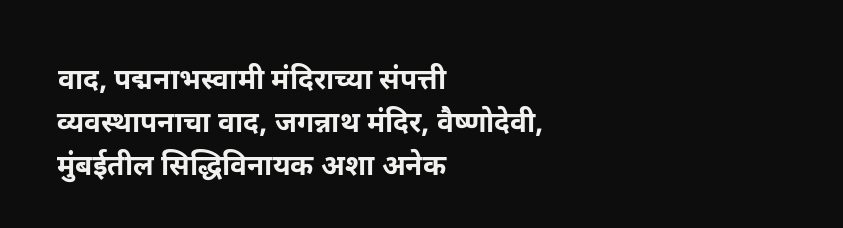वाद, पद्मनाभस्वामी मंदिराच्या संपत्ती व्यवस्थापनाचा वाद, जगन्नाथ मंदिर, वैष्णोदेवी, मुंबईतील सिद्धिविनायक अशा अनेक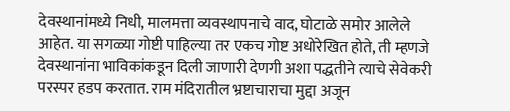देवस्थानांमध्ये निधी, मालमत्ता व्यवस्थापनाचे वाद, घोटाळे समोर आलेले आहेत. या सगळ्या गोष्टी पाहिल्या तर एकच गोष्ट अधोरेखित होते, ती म्हणजे देवस्थानांना भाविकांकडून दिली जाणारी देणगी अशा पद्धतीने त्याचे सेवेकरी परस्पर हडप करतात. राम मंदिरातील भ्रष्टाचाराचा मुद्दा अजून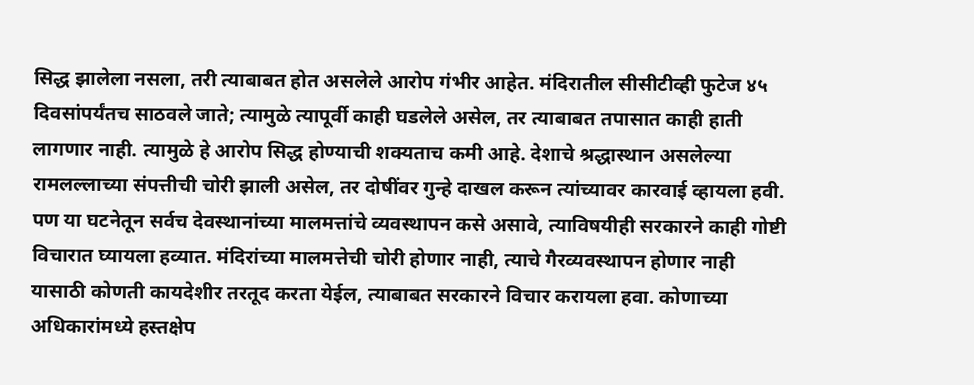सिद्ध झालेला नसला, तरी त्याबाबत होत असलेले आरोप गंभीर आहेत. मंदिरातील सीसीटीव्ही फुटेज ४५ दिवसांपर्यंतच साठवले जाते; त्यामुळे त्यापूर्वी काही घडलेले असेल, तर त्याबाबत तपासात काही हाती लागणार नाही. त्यामुळे हे आरोप सिद्ध होण्याची शक्यताच कमी आहे. देशाचे श्रद्धास्थान असलेल्या रामलल्लाच्या संपत्तीची चोरी झाली असेल, तर दोषींवर गुन्हे दाखल करून त्यांच्यावर कारवाई व्हायला हवी. पण या घटनेतून सर्वच देवस्थानांच्या मालमत्तांचे व्यवस्थापन कसे असावे, त्याविषयीही सरकारने काही गोष्टी विचारात घ्यायला हव्यात. मंदिरांच्या मालमत्तेची चोरी होणार नाही, त्याचे गैरव्यवस्थापन होणार नाही यासाठी कोणती कायदेशीर तरतूद करता येईल, त्याबाबत सरकारने विचार करायला हवा. कोणाच्या अधिकारांमध्ये हस्तक्षेप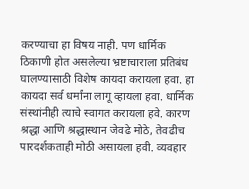करण्याचा हा विषय नाही. पण धार्मिक ठिकाणी होत असलेल्या भ्रष्टाचाराला प्रतिबंध घालण्यासाठी विशेष कायदा करायला हवा. हा कायदा सर्व धर्मांना लागू व्हायला हवा. धार्मिक संस्थांनीही त्याचे स्वागत करायला हवे. कारण श्रद्धा आणि श्रद्धास्थान जेवढे मोठे, तेवढीच पारदर्शकताही मोठी असायला हवी. व्यवहार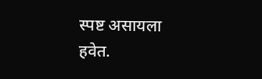स्पष्ट असायला हवेत.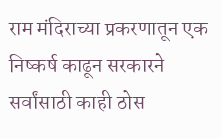राम मंदिराच्या प्रकरणातून एक निष्कर्ष काढून सरकारने सर्वांसाठी काही ठोस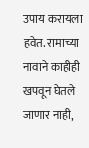उपाय करायला हवेत. रामाच्या नावाने काहीही खपवून घेतले जाणार नाही,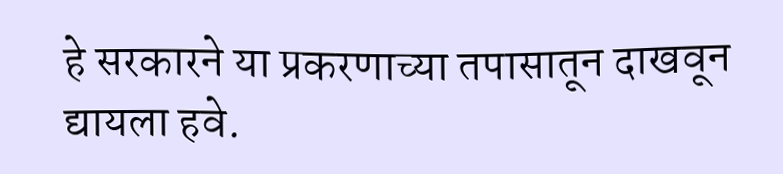हे सरकारने या प्रकरणाच्या तपासातून दाखवून द्यायला हवे.